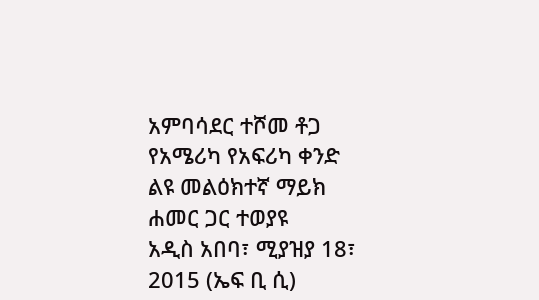አምባሳደር ተሾመ ቶጋ የአሜሪካ የአፍሪካ ቀንድ ልዩ መልዕክተኛ ማይክ ሐመር ጋር ተወያዩ
አዲስ አበባ፣ ሚያዝያ 18፣ 2015 (ኤፍ ቢ ሲ)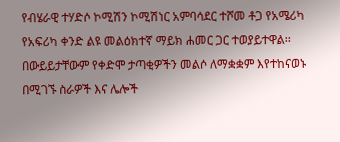የብሄራዊ ተሃድሶ ኮሚሽን ኮሚሽነር አምባሳደር ተሾመ ቶጋ የአሜሪካ የአፍሪካ ቀንድ ልዩ መልዕክተኛ ማይክ ሐመር ጋር ተወያይተዋል፡፡
በውይይታቸውም የቀድሞ ታጣቂዎችን መልሶ ለማቋቋም እየተከናወኑ በሚገኙ ስራዎች እና ሌሎች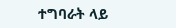ተግባራት ላይ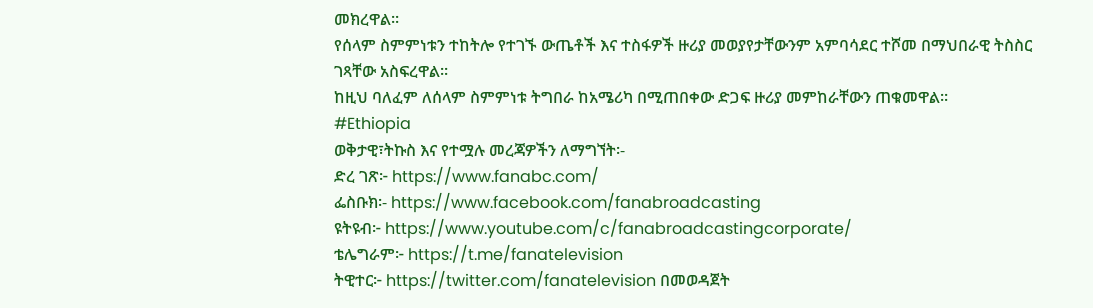መክረዋል፡፡
የሰላም ስምምነቱን ተከትሎ የተገኙ ውጤቶች እና ተስፋዎች ዙሪያ መወያየታቸውንም አምባሳደር ተሾመ በማህበራዊ ትስስር ገጻቸው አስፍረዋል፡፡
ከዚህ ባለፈም ለሰላም ስምምነቱ ትግበራ ከአሜሪካ በሚጠበቀው ድጋፍ ዙሪያ መምከራቸውን ጠቁመዋል፡፡
#Ethiopia
ወቅታዊ፣ትኩስ እና የተሟሉ መረጃዎችን ለማግኘት፡-
ድረ ገጽ፦ https://www.fanabc.com/
ፌስቡክ፡- https://www.facebook.com/fanabroadcasting
ዩትዩብ፦ https://www.youtube.com/c/fanabroadcastingcorporate/
ቴሌግራም፦ https://t.me/fanatelevision
ትዊተር፦ https://twitter.com/fanatelevision በመወዳጀት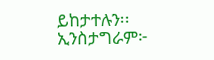ይከታተሉን፡፡
ኢንስታግራም፦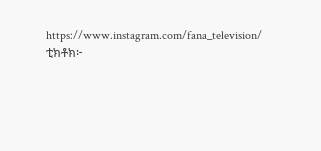https://www.instagram.com/fana_television/
ቲክቶክ፦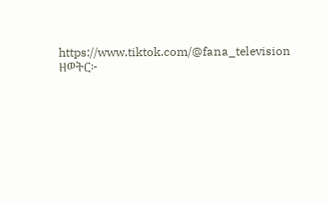https://www.tiktok.com/@fana_television
ዘወትር፦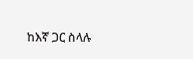ከእኛ ጋር ስላሉ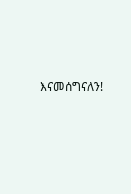እናመሰግናለን!